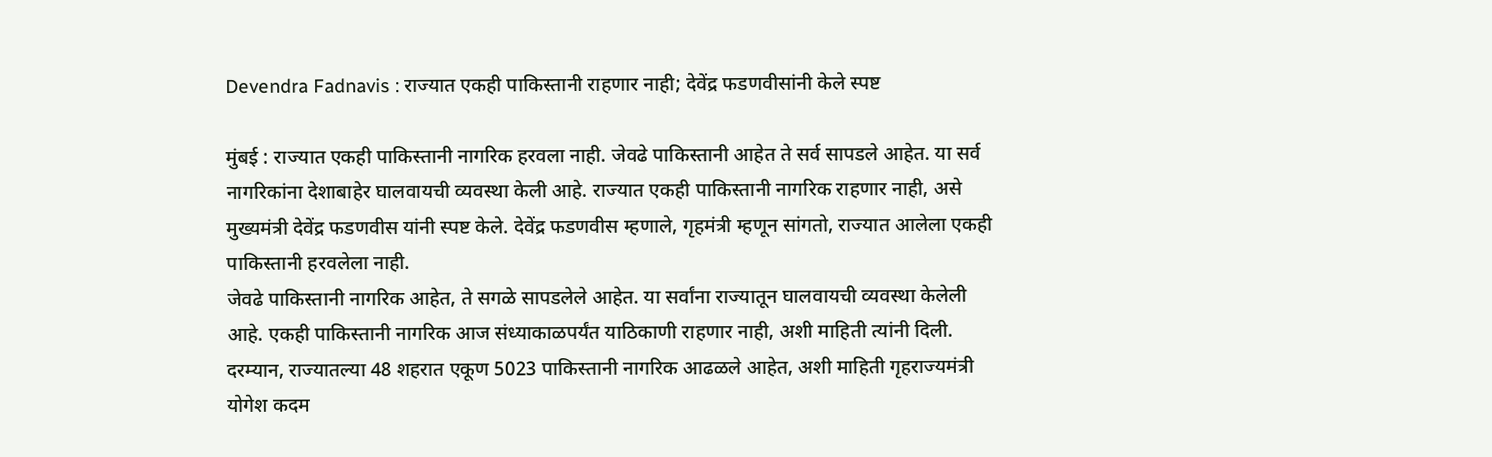Devendra Fadnavis : राज्यात एकही पाकिस्तानी राहणार नाही; देवेंद्र फडणवीसांनी केले स्पष्ट

मुंबई : राज्यात एकही पाकिस्तानी नागरिक हरवला नाही. जेवढे पाकिस्तानी आहेत ते सर्व सापडले आहेत. या सर्व नागरिकांना देशाबाहेर घालवायची व्यवस्था केली आहे. राज्यात एकही पाकिस्तानी नागरिक राहणार नाही, असे मुख्यमंत्री देवेंद्र फडणवीस यांनी स्पष्ट केले. देवेंद्र फडणवीस म्हणाले, गृहमंत्री म्हणून सांगतो, राज्यात आलेला एकही पाकिस्तानी हरवलेला नाही.
जेवढे पाकिस्तानी नागरिक आहेत, ते सगळे सापडलेले आहेत. या सर्वांना राज्यातून घालवायची व्यवस्था केलेली आहे. एकही पाकिस्तानी नागरिक आज संध्याकाळपर्यंत याठिकाणी राहणार नाही, अशी माहिती त्यांनी दिली.
दरम्यान, राज्यातल्या 48 शहरात एकूण 5023 पाकिस्तानी नागरिक आढळले आहेत, अशी माहिती गृहराज्यमंत्री योगेश कदम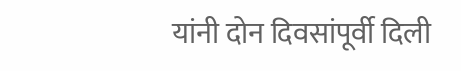यांनी दोन दिवसांपूर्वी दिली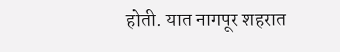होती. यात नागपूर शहरात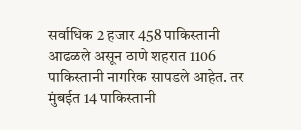सर्वाधिक 2 हजार 458 पाकिस्तानी आढळले असून ठाणे शहरात 1106 पाकिस्तानी नागरिक सापडले आहेत. तर मुंबईत 14 पाकिस्तानी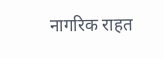नागरिक राहत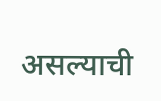असल्याची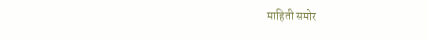माहिती समोर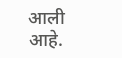आली आहे.